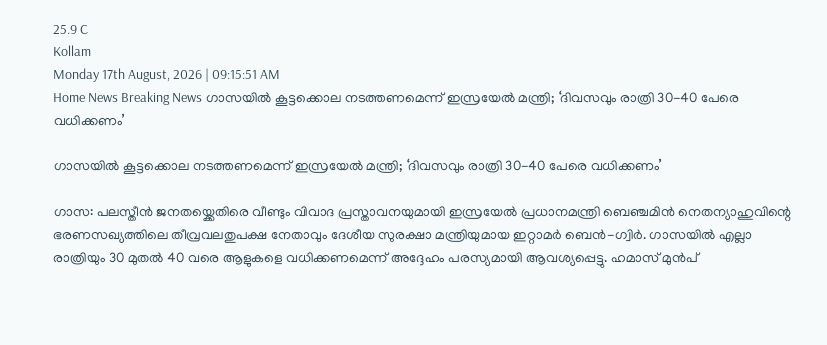25.9 C
Kollam
Monday 17th August, 2026 | 09:15:51 AM
Home News Breaking News ഗാസയിൽ കൂട്ടക്കൊല നടത്തണമെന്ന് ഇസ്രയേൽ മന്ത്രി; ‘ദിവസവും രാത്രി 30-40 പേരെ വധിക്കണം’

ഗാസയിൽ കൂട്ടക്കൊല നടത്തണമെന്ന് ഇസ്രയേൽ മന്ത്രി; ‘ദിവസവും രാത്രി 30-40 പേരെ വധിക്കണം’

ഗാസ: പലസ്തീൻ ജനതയ്ക്കെതിരെ വീണ്ടും വിവാദ പ്രസ്താവനയുമായി ഇസ്രയേൽ പ്രധാനമന്ത്രി ബെഞ്ചമിൻ നെതന്യാഹുവിന്റെ ഭരണസഖ്യത്തിലെ തീവ്രവലതുപക്ഷ നേതാവും ദേശീയ സുരക്ഷാ മന്ത്രിയുമായ ഇറ്റാമർ ബെൻ-ഗ്വിർ. ഗാസയിൽ എല്ലാ രാത്രിയും 30 മുതൽ 40 വരെ ആളുകളെ വധിക്കണമെന്ന് അദ്ദേഹം പരസ്യമായി ആവശ്യപ്പെട്ടു. ഹമാസ് മുൻപ്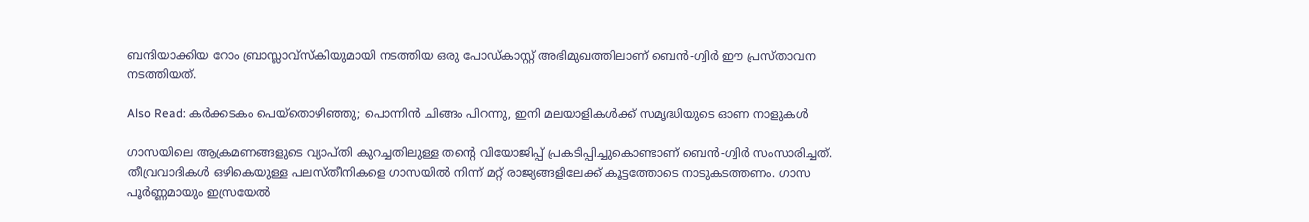ബന്ദിയാക്കിയ റോം ബ്രാസ്ലാവ്സ്കിയുമായി നടത്തിയ ഒരു പോഡ്കാസ്റ്റ് അഭിമുഖത്തിലാണ് ബെൻ-ഗ്വിർ ഈ പ്രസ്താവന നടത്തിയത്.

Also Read: കര്‍ക്കടകം പെയ്‌തൊഴിഞ്ഞു; പൊന്നിന്‍ ചിങ്ങം പിറന്നു, ഇനി മലയാളികള്‍ക്ക് സമൃദ്ധിയുടെ ഓണ നാളുകൾ

ഗാസയിലെ ആക്രമണങ്ങളുടെ വ്യാപ്തി കുറച്ചതിലുള്ള തന്റെ വിയോജിപ്പ് പ്രകടിപ്പിച്ചുകൊണ്ടാണ് ബെൻ-ഗ്വിർ സംസാരിച്ചത്. തീവ്രവാദികൾ ഒഴികെയുള്ള പലസ്തീനികളെ ഗാസയിൽ നിന്ന് മറ്റ് രാജ്യങ്ങളിലേക്ക് കൂട്ടത്തോടെ നാടുകടത്തണം. ഗാസ പൂർണ്ണമായും ഇസ്രയേൽ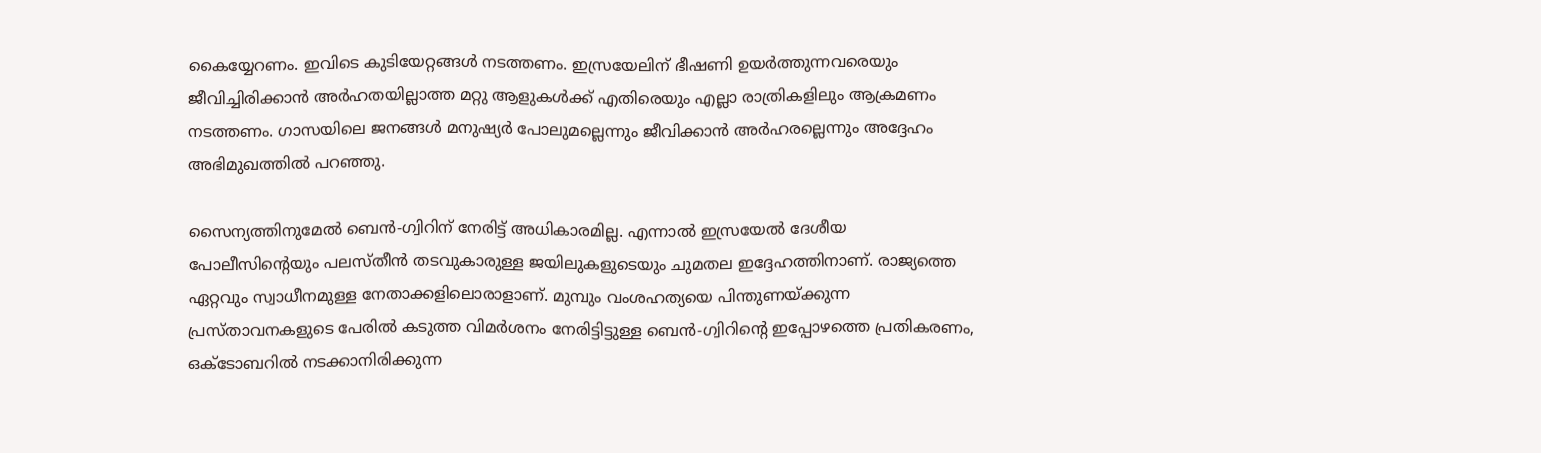കൈയ്യേറണം. ഇവിടെ കുടിയേറ്റങ്ങൾ നടത്തണം. ഇസ്രയേലിന് ഭീഷണി ഉയർത്തുന്നവരെയും ജീവിച്ചിരിക്കാൻ അർഹതയില്ലാത്ത മറ്റു ആളുകൾക്ക് എതിരെയും എല്ലാ രാത്രികളിലും ആക്രമണം നടത്തണം. ഗാസയിലെ ജനങ്ങൾ മനുഷ്യർ പോലുമല്ലെന്നും ജീവിക്കാൻ അർഹരല്ലെന്നും അദ്ദേഹം അഭിമുഖത്തിൽ പറഞ്ഞു.

സൈന്യത്തിനുമേൽ ബെൻ-ഗ്വിറിന് നേരിട്ട് അധികാരമില്ല. എന്നാൽ ഇസ്രയേൽ ദേശീയ പോലീസിന്റെയും പലസ്തീൻ തടവുകാരുള്ള ജയിലുകളുടെയും ചുമതല ഇദ്ദേഹത്തിനാണ്. രാജ്യത്തെ ഏറ്റവും സ്വാധീനമുള്ള നേതാക്കളിലൊരാളാണ്. മുമ്പും വംശഹത്യയെ പിന്തുണയ്ക്കുന്ന പ്രസ്താവനകളുടെ പേരിൽ കടുത്ത വിമർശനം നേരിട്ടിട്ടുള്ള ബെൻ-ഗ്വിറിന്റെ ഇപ്പോഴത്തെ പ്രതികരണം, ഒക്ടോബറിൽ നടക്കാനിരിക്കുന്ന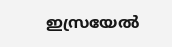ഇസ്രയേൽ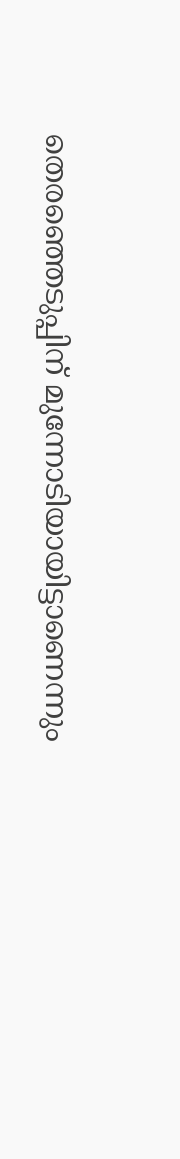തെരഞ്ഞെടുപ്പിന് മുന്നോടിയായിട്ടാണെന്നും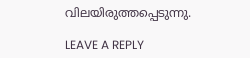വിലയിരുത്തപ്പെടുന്നു.

LEAVE A REPLY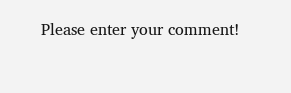Please enter your comment!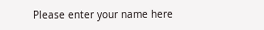Please enter your name here